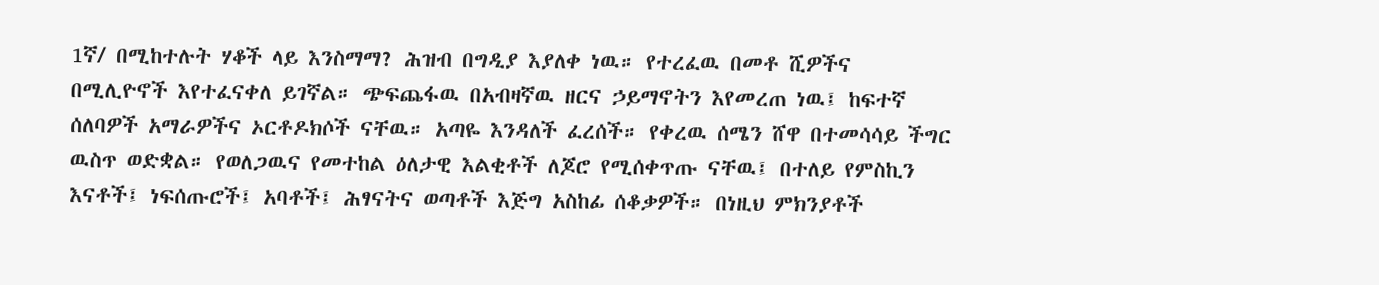1ኛ/ በሚከተሉት ሃቆች ላይ እንስማማ? ሕዝብ በግዲያ እያለቀ ነዉ። የተረፈዉ በመቶ ሺዎችና በሚሊዮኖች እየተፈናቀለ ይገኛል። ጭፍጨፋዉ በአብዛኛዉ ዘርና ኃይማኖትን እየመረጠ ነዉ፤ ከፍተኛ ሰለባዎች አማራዎችና ኦርቶዶክሶች ናቸዉ። አጣዬ እንዳለች ፈረሰች። የቀረዉ ሰሜን ሸዋ በተመሳሳይ ችግር ዉስጥ ወድቋል። የወለጋዉና የመተከል ዕለታዊ እልቂቶች ለጆሮ የሚሰቀጥጡ ናቸዉ፤ በተለይ የምስኪን እናቶች፤ ነፍሰጡሮች፤ አባቶች፤ ሕፃናትና ወጣቶች እጅግ አስከፊ ሰቆቃዎች። በነዚህ ምክንያቶች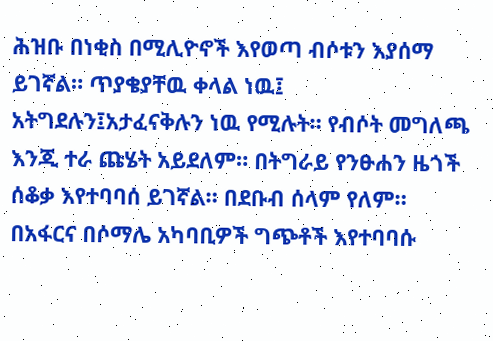ሕዝቡ በነቂስ በሚሊዮኖች እየወጣ ብሶቱን እያሰማ ይገኛል። ጥያቄያቸዉ ቀላል ነዉ፤ አትግደሉን፤አታፈናቅሉን ነዉ የሚሉት። የብሶት መግለጫ እንጂ ተራ ጩሄት አይደለም። በትግራይ የንፁሐን ዜጎች ሰቆቃ እየተባባሰ ይገኛል። በደቡብ ሰላም የለም። በአፋርና በሶማሌ አካባቢዎች ግጭቶች እየተባባሱ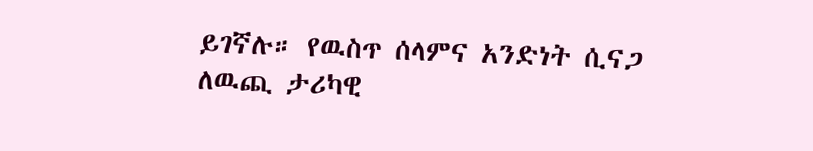ይገኛሉ። የዉስጥ ሰላምና አንድነት ሲናጋ ለዉጪ ታሪካዊ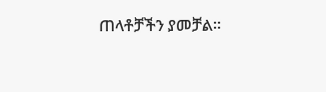ጠላቶቻችን ያመቻል።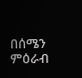በሰሜን ምዕራብ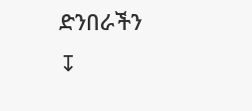ድንበራችን
↧